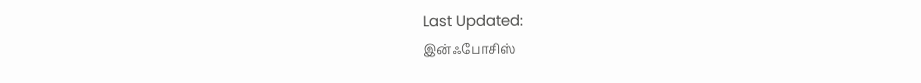Last Updated:
இன்ஃபோசிஸ்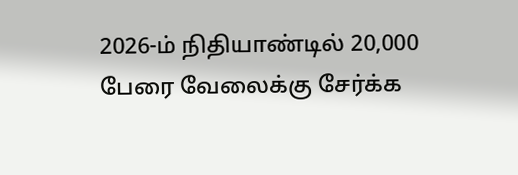2026-ம் நிதியாண்டில் 20,000 பேரை வேலைக்கு சேர்க்க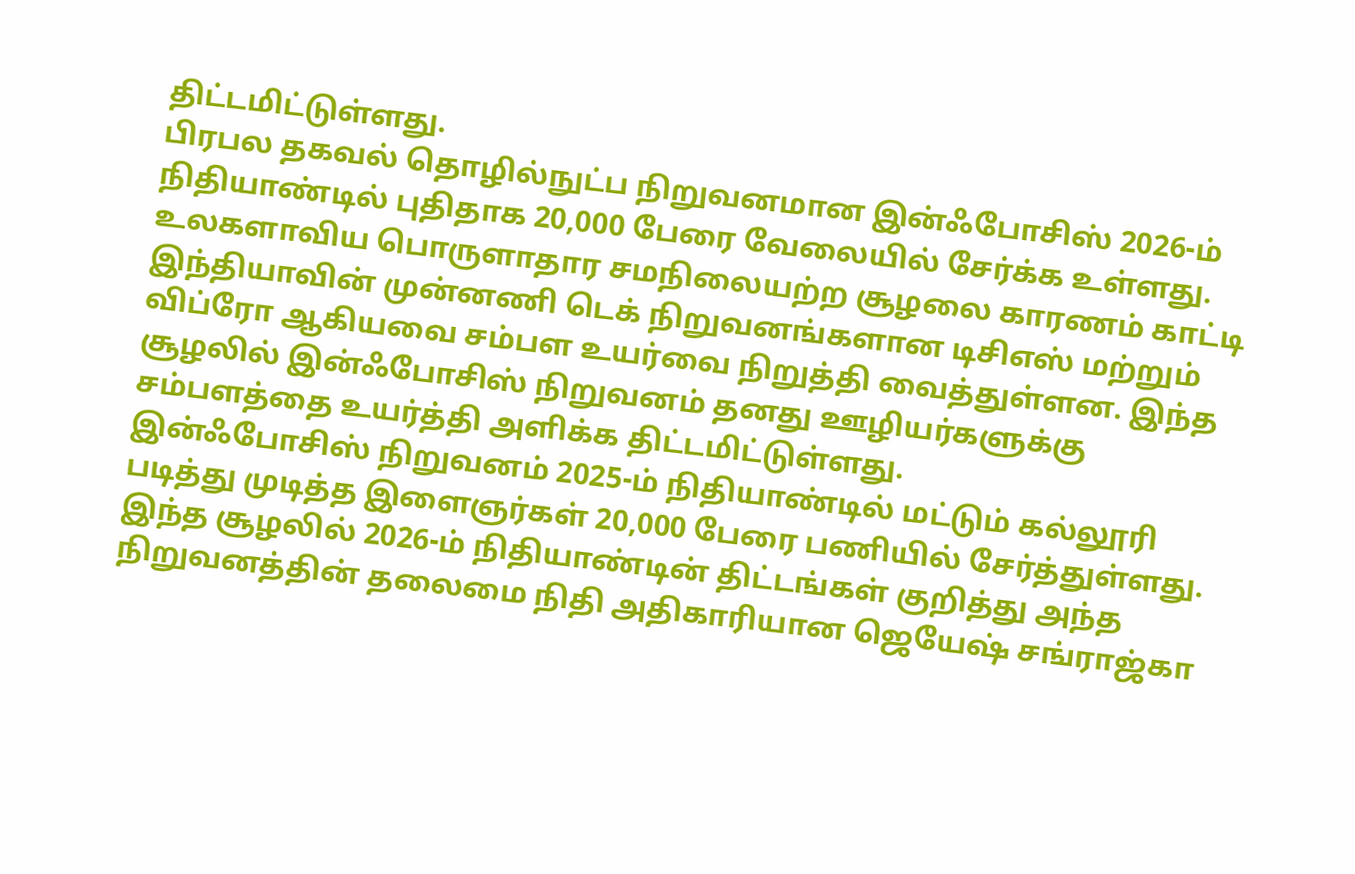திட்டமிட்டுள்ளது.
பிரபல தகவல் தொழில்நுட்ப நிறுவனமான இன்ஃபோசிஸ் 2026-ம் நிதியாண்டில் புதிதாக 20,000 பேரை வேலையில் சேர்க்க உள்ளது.
உலகளாவிய பொருளாதார சமநிலையற்ற சூழலை காரணம் காட்டி இந்தியாவின் முன்னணி டெக் நிறுவனங்களான டிசிஎஸ் மற்றும் விப்ரோ ஆகியவை சம்பள உயர்வை நிறுத்தி வைத்துள்ளன. இந்த சூழலில் இன்ஃபோசிஸ் நிறுவனம் தனது ஊழியர்களுக்கு சம்பளத்தை உயர்த்தி அளிக்க திட்டமிட்டுள்ளது.
இன்ஃபோசிஸ் நிறுவனம் 2025-ம் நிதியாண்டில் மட்டும் கல்லூரி படித்து முடித்த இளைஞர்கள் 20,000 பேரை பணியில் சேர்த்துள்ளது. இந்த சூழலில் 2026-ம் நிதியாண்டின் திட்டங்கள் குறித்து அந்த நிறுவனத்தின் தலைமை நிதி அதிகாரியான ஜெயேஷ் சங்ராஜ்கா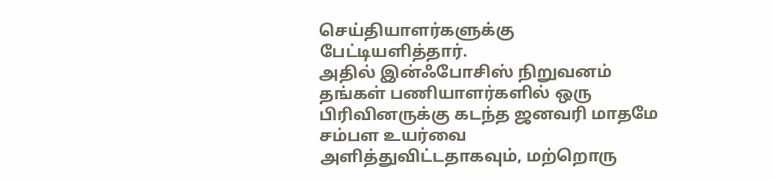செய்தியாளர்களுக்கு பேட்டியளித்தார்.
அதில் இன்ஃபோசிஸ் நிறுவனம் தங்கள் பணியாளர்களில் ஒரு பிரிவினருக்கு கடந்த ஜனவரி மாதமே சம்பள உயர்வை அளித்துவிட்டதாகவும், மற்றொரு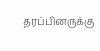தரப்பினருக்கு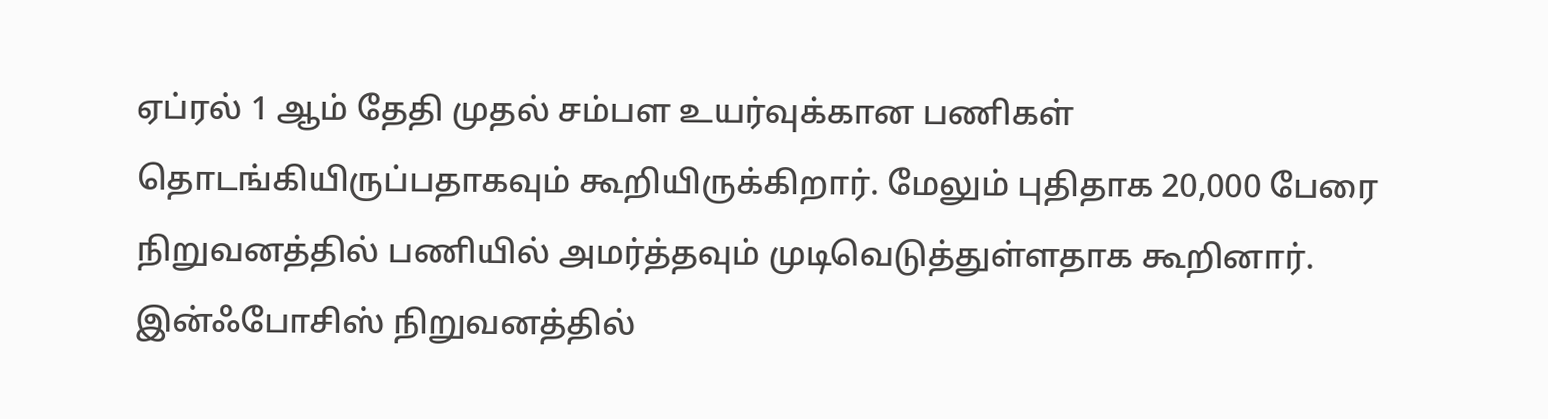ஏப்ரல் 1 ஆம் தேதி முதல் சம்பள உயர்வுக்கான பணிகள் தொடங்கியிருப்பதாகவும் கூறியிருக்கிறார். மேலும் புதிதாக 20,000 பேரை நிறுவனத்தில் பணியில் அமர்த்தவும் முடிவெடுத்துள்ளதாக கூறினார்.
இன்ஃபோசிஸ் நிறுவனத்தில்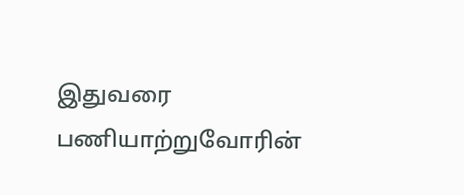இதுவரை பணியாற்றுவோரின்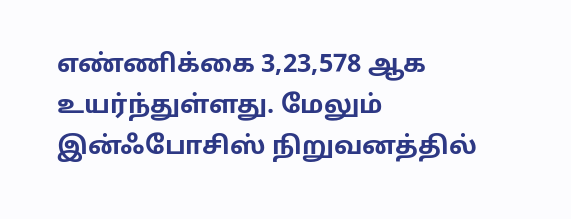எண்ணிக்கை 3,23,578 ஆக உயர்ந்துள்ளது. மேலும் இன்ஃபோசிஸ் நிறுவனத்தில்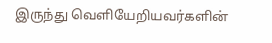இருந்து வெளியேறியவர்களின்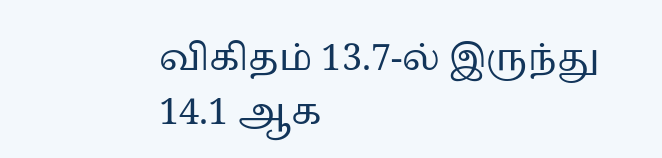விகிதம் 13.7-ல் இருந்து 14.1 ஆக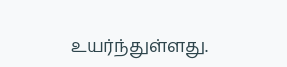உயர்ந்துள்ளது.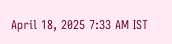April 18, 2025 7:33 AM IST